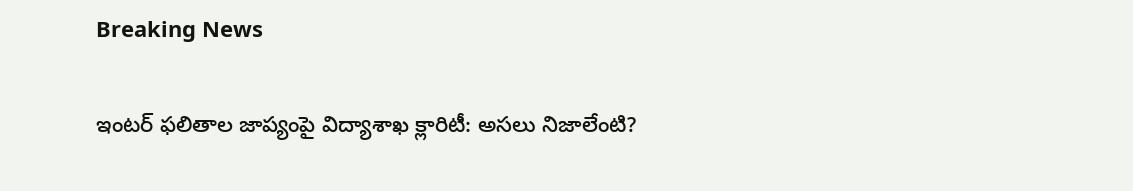Breaking News

ఇంటర్ ఫలితాల జాప్యంపై విద్యాశాఖ క్లారిటీ: అసలు నిజాలేంటి?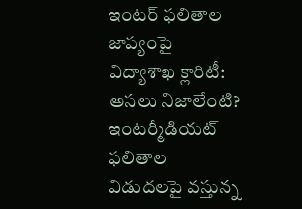ఇంటర్ ఫలితాల జాప్యంపై విద్యాశాఖ క్లారిటీ: అసలు నిజాలేంటి? ఇంటర్మీడియట్ ఫలితాల విడుదలపై వస్తున్న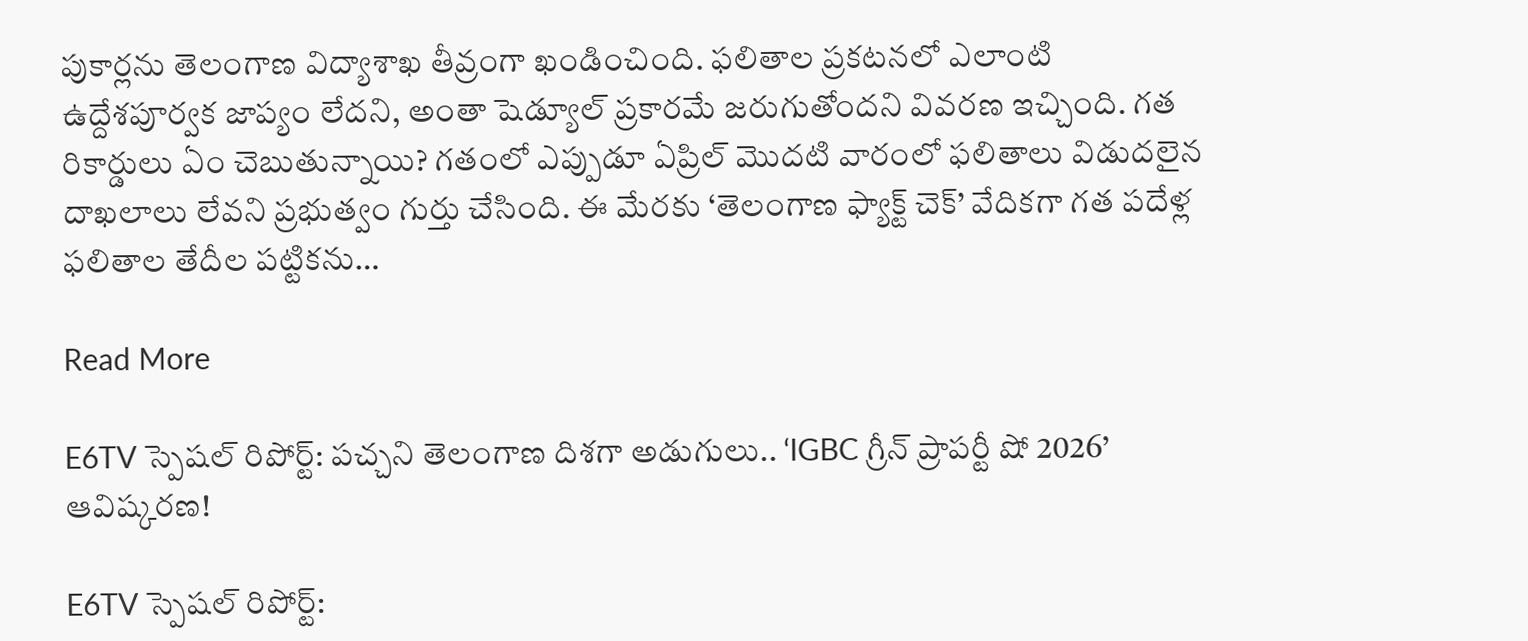పుకార్లను తెలంగాణ విద్యాశాఖ తీవ్రంగా ఖండించింది. ఫలితాల ప్రకటనలో ఎలాంటి ఉద్దేశపూర్వక జాప్యం లేదని, అంతా షెడ్యూల్ ప్రకారమే జరుగుతోందని వివరణ ఇచ్చింది. గత రికార్డులు ఏం చెబుతున్నాయి? గతంలో ఎప్పుడూ ఏప్రిల్ మొదటి వారంలో ఫలితాలు విడుదలైన దాఖలాలు లేవని ప్రభుత్వం గుర్తు చేసింది. ఈ మేరకు ‘తెలంగాణ ఫ్యాక్ట్ చెక్’ వేదికగా గత పదేళ్ల ఫలితాల తేదీల పట్టికను…

Read More

E6TV స్పెషల్ రిపోర్ట్: పచ్చని తెలంగాణ దిశగా అడుగులు.. ‘IGBC గ్రీన్ ప్రాపర్టీ షో 2026’ ఆవిష్కరణ!

E6TV స్పెషల్ రిపోర్ట్: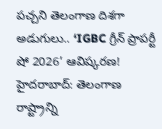పచ్చని తెలంగాణ దిశగా అడుగులు.. ‘IGBC గ్రీన్ ప్రాపర్టీ షో 2026’ ఆవిష్కరణ! హైదరాబాద్: తెలంగాణ రాష్ట్రాన్ని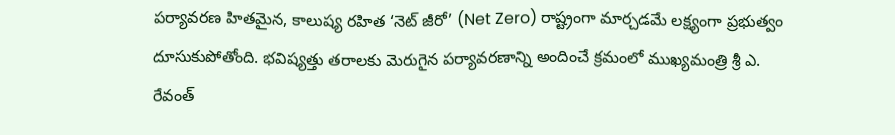పర్యావరణ హితమైన, కాలుష్య రహిత ‘నెట్ జీరో’ (Net Zero) రాష్ట్రంగా మార్చడమే లక్ష్యంగా ప్రభుత్వం దూసుకుపోతోంది. భవిష్యత్తు తరాలకు మెరుగైన పర్యావరణాన్ని అందించే క్రమంలో ముఖ్యమంత్రి శ్రీ ఎ. రేవంత్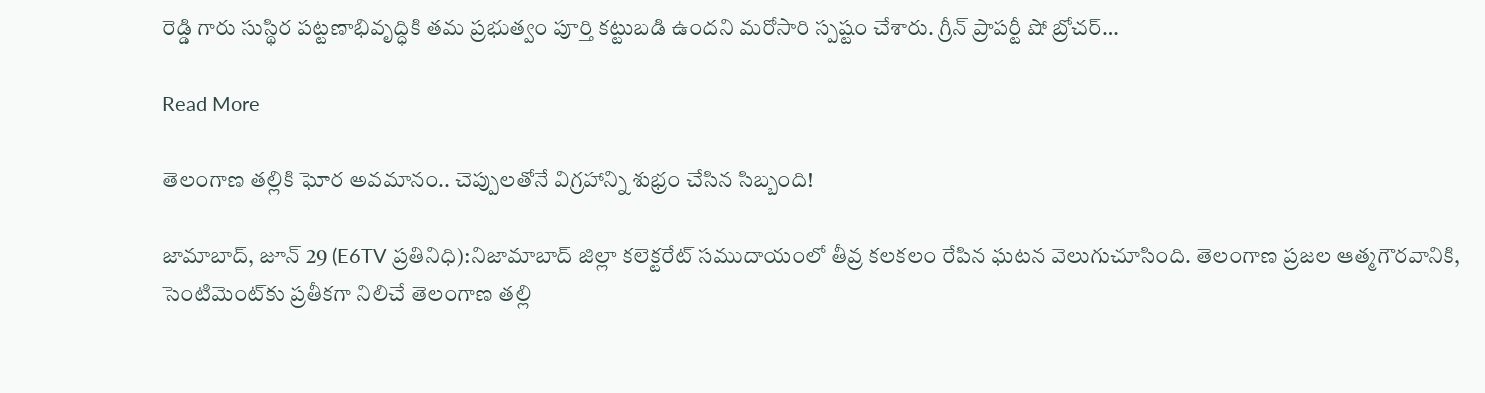రెడ్డి గారు సుస్థిర పట్టణాభివృద్ధికి తమ ప్రభుత్వం పూర్తి కట్టుబడి ఉందని మరోసారి స్పష్టం చేశారు. గ్రీన్ ప్రాపర్టీ షో బ్రోచర్…

Read More

తెలంగాణ తల్లికి ఘోర అవమానం.. చెప్పులతోనే విగ్రహాన్ని శుభ్రం చేసిన సిబ్బంది!

జామాబాద్, జూన్ 29 (E6TV ప్రతినిధి):నిజామాబాద్ జిల్లా కలెక్టరేట్ సముదాయంలో తీవ్ర కలకలం రేపిన ఘటన వెలుగుచూసింది. తెలంగాణ ప్రజల ఆత్మగౌరవానికి, సెంటిమెంట్‌కు ప్రతీకగా నిలిచే తెలంగాణ తల్లి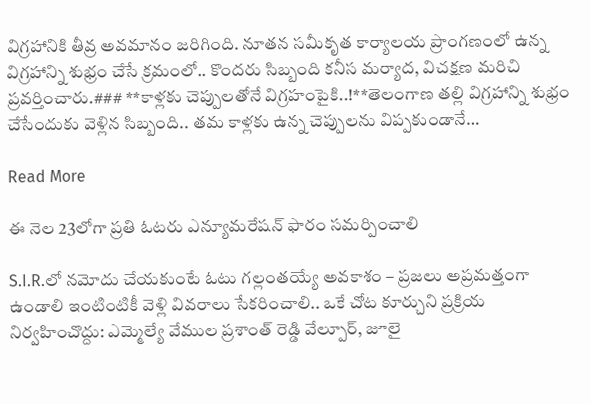విగ్రహానికి తీవ్ర అవమానం జరిగింది. నూతన సమీకృత కార్యాలయ ప్రాంగణంలో ఉన్న విగ్రహాన్ని శుభ్రం చేసే క్రమంలో.. కొందరు సిబ్బంది కనీస మర్యాద, విచక్షణ మరిచి ప్రవర్తించారు.### **కాళ్లకు చెప్పులతోనే విగ్రహంపైకి..!**తెలంగాణ తల్లి విగ్రహాన్ని శుభ్రం చేసేందుకు వెళ్లిన సిబ్బంది.. తమ కాళ్లకు ఉన్న చెప్పులను విప్పకుండానే…

Read More

ఈ నెల 23లోగా ప్రతి ఓటరు ఎన్యూమరేషన్ ఫారం సమర్పించాలి

S.I.R.లో నమోదు చేయకుంటే ఓటు గల్లంతయ్యే అవకాశం – ప్రజలు అప్రమత్తంగా ఉండాలి ఇంటింటికీ వెళ్లి వివరాలు సేకరించాలి.. ఒకే చోట కూర్చుని ప్రక్రియ నిర్వహించొద్దు: ఎమ్మెల్యే వేముల ప్రశాంత్ రెడ్డి వేల్పూర్, జూలై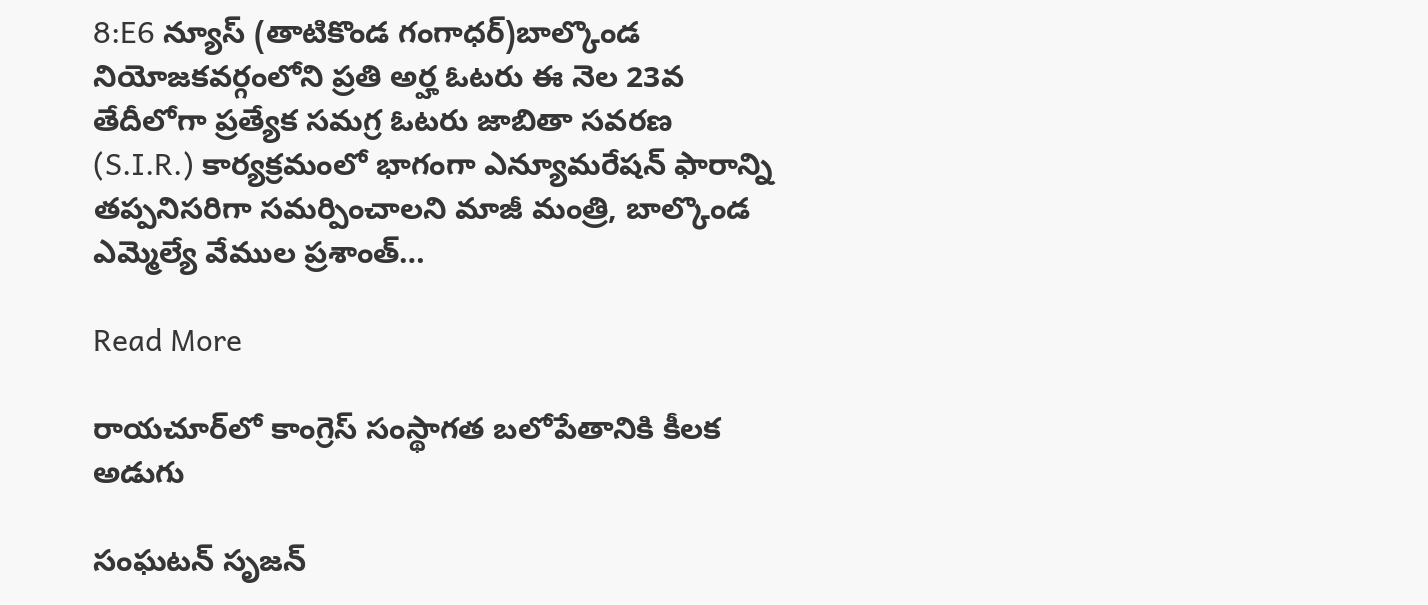8:E6 న్యూస్ (తాటికొండ గంగాధర్)బాల్కొండ నియోజకవర్గంలోని ప్రతి అర్హ ఓటరు ఈ నెల 23వ తేదీలోగా ప్రత్యేక సమగ్ర ఓటరు జాబితా సవరణ (S.I.R.) కార్యక్రమంలో భాగంగా ఎన్యూమరేషన్ ఫారాన్ని తప్పనిసరిగా సమర్పించాలని మాజీ మంత్రి, బాల్కొండ ఎమ్మెల్యే వేముల ప్రశాంత్…

Read More

రాయచూర్‌లో కాంగ్రెస్ సంస్థాగత బలోపేతానికి కీలక అడుగు

సంఘటన్ సృజన్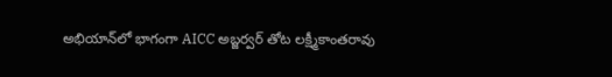అభియాన్‌లో భాగంగా AICC అబ్జర్వర్ తోట లక్ష్మీకాంతరావు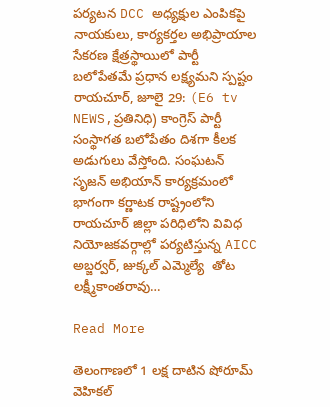పర్యటన DCC అధ్యక్షుల ఎంపికపై నాయకులు, కార్యకర్తల అభిప్రాయాల సేకరణ క్షేత్రస్థాయిలో పార్టీ బలోపేతమే ప్రధాన లక్ష్యమని స్పష్టం రాయచూర్, జూలై 29: (E6 tv NEWS,ప్రతినిధి) కాంగ్రెస్ పార్టీ సంస్థాగత బలోపేతం దిశగా కీలక అడుగులు వేస్తోంది. సంఘటన్ సృజన్ అభియాన్ కార్యక్రమంలో భాగంగా కర్ణాటక రాష్ట్రంలోని రాయచూర్ జిల్లా పరిధిలోని వివిధ నియోజకవర్గాల్లో పర్యటిస్తున్న AICC అబ్జర్వర్, జుక్కల్ ఎమ్మెల్యే  తోట లక్ష్మీకాంతరావు…

Read More

తెలంగాణలో 1 లక్ష దాటిన షోరూమ్‌ వెహికల్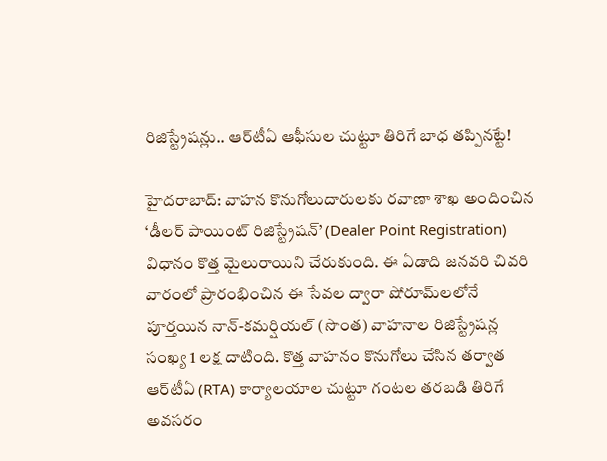రిజిస్ట్రేషన్లు.. ఆర్‌టీఏ ఆఫీసుల చుట్టూ తిరిగే బాధ తప్పినట్టే!

హైదరాబాద్: వాహన కొనుగోలుదారులకు రవాణా శాఖ అందించిన ‘డీలర్ పాయింట్ రిజిస్ట్రేషన్’ (Dealer Point Registration) విధానం కొత్త మైలురాయిని చేరుకుంది. ఈ ఏడాది జనవరి చివరి వారంలో ప్రారంభించిన ఈ సేవల ద్వారా షోరూమ్‌లలోనే పూర్తయిన నాన్-కమర్షియల్ (సొంత) వాహనాల రిజిస్ట్రేషన్ల సంఖ్య 1 లక్ష దాటింది. కొత్త వాహనం కొనుగోలు చేసిన తర్వాత ఆర్‌టీఏ (RTA) కార్యాలయాల చుట్టూ గంటల తరబడి తిరిగే అవసరం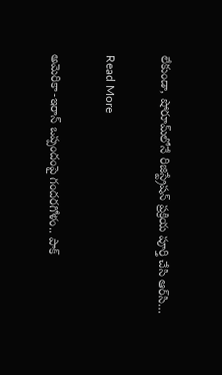లేకుండా, షోరూమ్‌లోనే రిజిస్ట్రేషన్ ప్రక్రియ పూర్తి చేసి ఆర్‌సి…

Read More

అమెరికా-ఇరాన్ ఒప్పందంపై గందరగోళం.. పాక్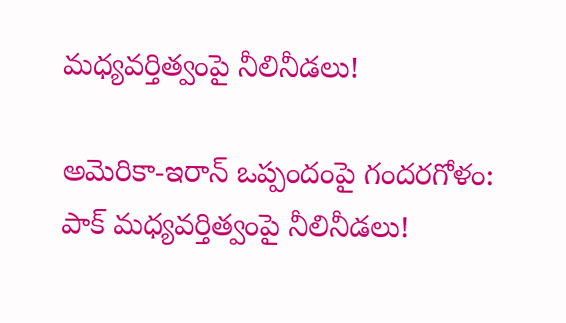మధ్యవర్తిత్వంపై నీలినీడలు!

అమెరికా-ఇరాన్ ఒప్పందంపై గందరగోళం: పాక్ మధ్యవర్తిత్వంపై నీలినీడలు!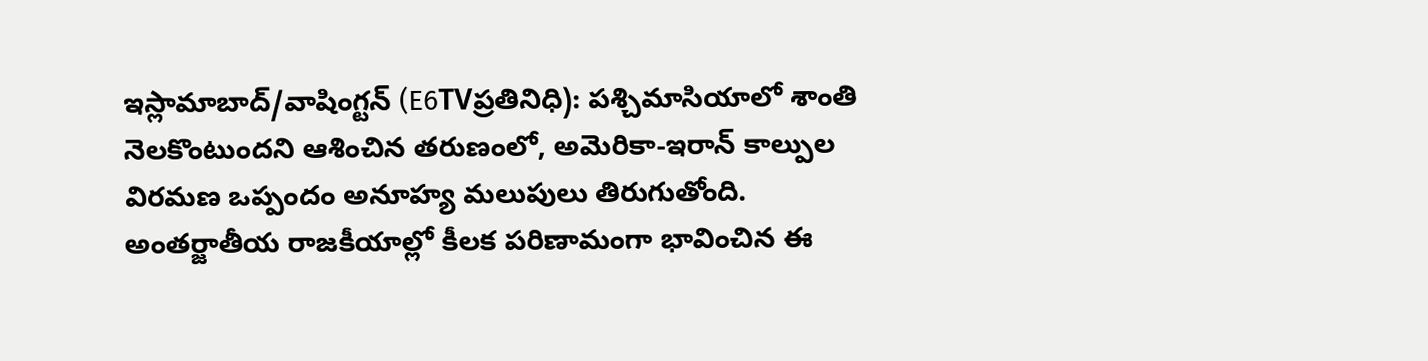ఇస్లామాబాద్/వాషింగ్టన్ (E6TVప్రతినిధి): పశ్చిమాసియాలో శాంతి నెలకొంటుందని ఆశించిన తరుణంలో, అమెరికా-ఇరాన్ కాల్పుల విరమణ ఒప్పందం అనూహ్య మలుపులు తిరుగుతోంది. అంతర్జాతీయ రాజకీయాల్లో కీలక పరిణామంగా భావించిన ఈ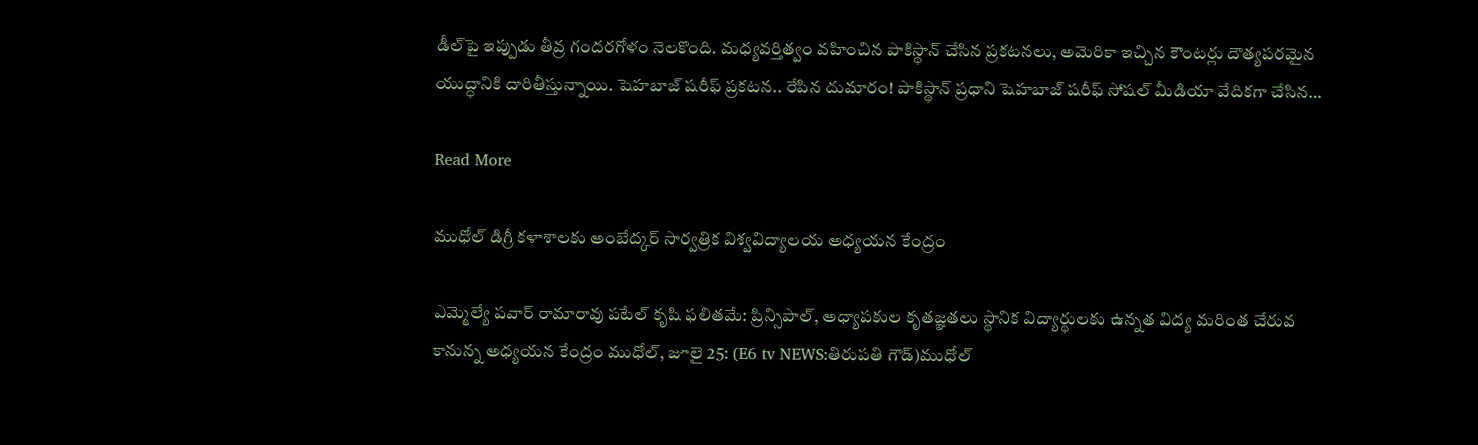డీల్‌పై ఇప్పుడు తీవ్ర గందరగోళం నెలకొంది. మధ్యవర్తిత్వం వహించిన పాకిస్థాన్ చేసిన ప్రకటనలు, అమెరికా ఇచ్చిన కౌంటర్లు దౌత్యపరమైన యుద్ధానికి దారితీస్తున్నాయి. షెహబాజ్ షరీఫ్ ప్రకటన.. రేపిన దుమారం! పాకిస్థాన్ ప్రధాని షెహబాజ్ షరీఫ్ సోషల్ మీడియా వేదికగా చేసిన…

Read More

ముధోల్ డిగ్రీ కళాశాలకు అంబేద్కర్ సార్వత్రిక విశ్వవిద్యాలయ అధ్యయన కేంద్రం

ఎమ్మెల్యే పవార్ రామారావు పటేల్ కృషి ఫలితమే: ప్రిన్సిపాల్, అధ్యాపకుల కృతజ్ఞతలు స్థానిక విద్యార్థులకు ఉన్నత విద్య మరింత చేరువ కానున్న అధ్యయన కేంద్రం ముధోల్, జూలై 25: (E6 tv NEWS:తిరుపతి గౌడ్)ముధోల్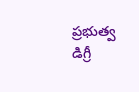ప్రభుత్వ డిగ్రీ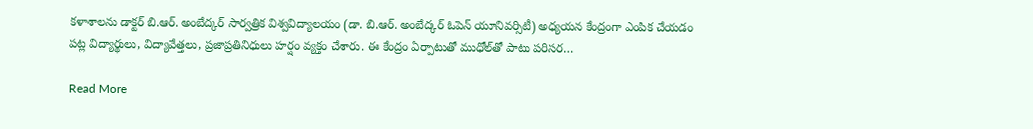కళాశాలను డాక్టర్ బి.ఆర్. అంబేద్కర్ సార్వత్రిక విశ్వవిద్యాలయం (డా. బి.ఆర్. అంబేద్కర్ ఓపెన్ యూనివర్సిటీ) అధ్యయన కేంద్రంగా ఎంపిక చేయడం పట్ల విద్యార్థులు, విద్యావేత్తలు, ప్రజాప్రతినిధులు హర్షం వ్యక్తం చేశారు. ఈ కేంద్రం ఏర్పాటుతో ముధోల్‌తో పాటు పరిసర…

Read More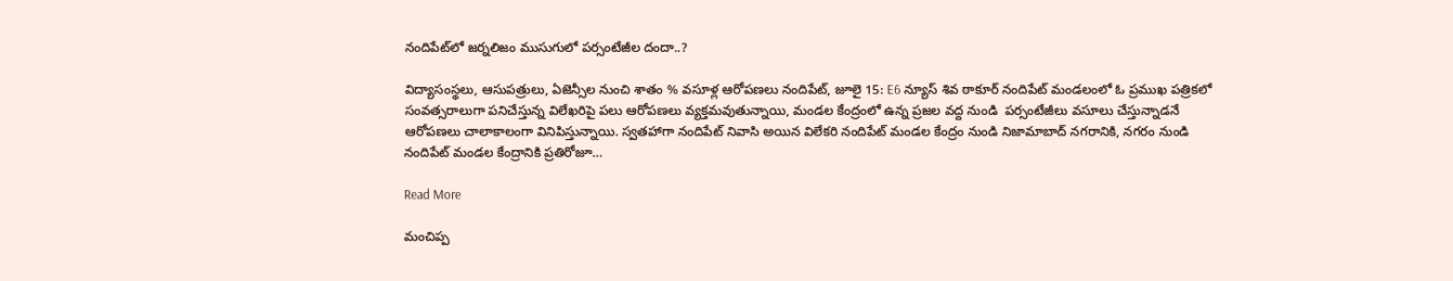నందిపేట్‌లో జర్నలిజం ముసుగులో పర్సంటేజీల దందా..?

విద్యాసంస్థలు, ఆసుపత్రులు, ఏజెన్సీల నుంచి శాతం % వసూళ్ల ఆరోపణలు నందిపేట్, జూలై 15: E6 న్యూస్ శివ ఠాకూర్ నందిపేట్ మండలంలో ఓ ప్రముఖ పత్రికలో  సంవత్సరాలుగా పనిచేస్తున్న విలేఖరిపై పలు ఆరోపణలు వ్యక్తమవుతున్నాయి, మండల కేంద్రంలో ఉన్న ప్రజల వద్ద నుండి  పర్సంటేజీలు వసూలు చేస్తున్నాడనే ఆరోపణలు చాలాకాలంగా వినిపిస్తున్నాయి. స్వతహాగా నందిపేట్ నివాసి అయిన విలేకరి నందిపేట్ మండల కేంద్రం నుండి నిజామాబాద్ నగరానికి, నగరం నుండి నందిపేట్ మండల కేంద్రానికి ప్రతిరోజూ…

Read More

మంచిప్ప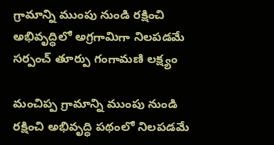గ్రామాన్ని ముంపు నుండి రక్షించి అభివృద్ధిలో అగ్రగామిగా నిలపడమే సర్పంచ్ తూర్పు గంగామణి లక్ష్యం

మంచిప్ప గ్రామాన్ని ముంపు నుండి రక్షించి అభివృద్ధి పథంలో నిలపడమే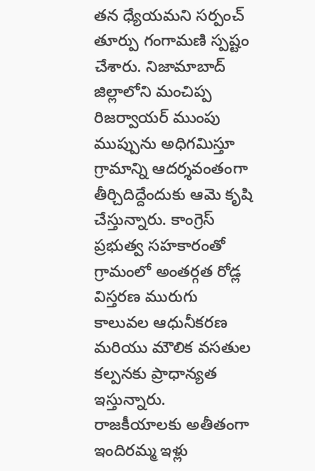తన ధ్యేయమని సర్పంచ్ తూర్పు గంగామణి స్పష్టం చేశారు. నిజామాబాద్ జిల్లాలోని మంచిప్ప రిజర్వాయర్ ముంపు ముప్పును అధిగమిస్తూ గ్రామాన్ని ఆదర్శవంతంగా తీర్చిదిద్దేందుకు ఆమె కృషి చేస్తున్నారు. కాంగ్రెస్ ప్రభుత్వ సహకారంతో గ్రామంలో అంతర్గత రోడ్ల విస్తరణ మురుగు కాలువల ఆధునీకరణ మరియు మౌలిక వసతుల కల్పనకు ప్రాధాన్యత ఇస్తున్నారు. రాజకీయాలకు అతీతంగా ఇందిరమ్మ ఇళ్లు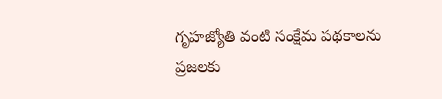గృహజ్యోతి వంటి సంక్షేమ పథకాలను ప్రజలకు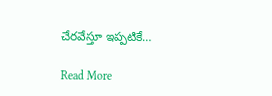చేరవేస్తూ ఇప్పటికే…

Read More